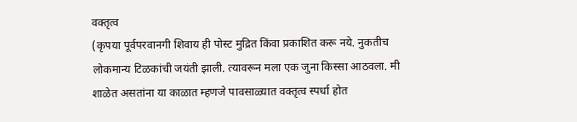वक्तृत्व
(कृपया पूर्वपरवानगी शिवाय ही पोस्ट मुद्रित किंवा प्रकाशित करू नये. नुकतीच लोकमान्य टिळकांची जयंती झाली. त्यावरून मला एक जुना किस्सा आठवला. मी शाळेत असतांना या काळात म्हणजे पावसाळ्यात वक्तृत्व स्पर्धा होत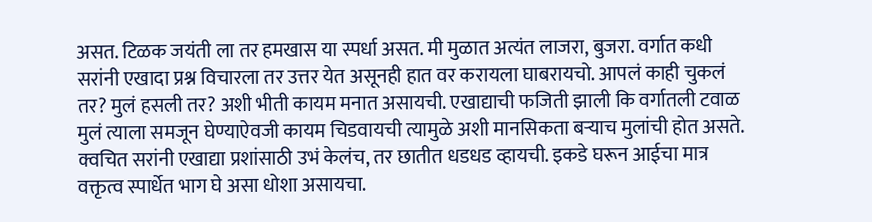असत. टिळक जयंती ला तर हमखास या स्पर्धा असत. मी मुळात अत्यंत लाजरा, बुजरा. वर्गात कधी सरांनी एखादा प्रश्न विचारला तर उत्तर येत असूनही हात वर करायला घाबरायचो. आपलं काही चुकलं तर? मुलं हसली तर? अशी भीती कायम मनात असायची. एखाद्याची फजिती झाली कि वर्गातली टवाळ मुलं त्याला समजून घेण्याऐवजी कायम चिडवायची त्यामुळे अशी मानसिकता बऱ्याच मुलांची होत असते. क्वचित सरांनी एखाद्या प्रशांसाठी उभं केलंच, तर छातीत धडधड व्हायची. इकडे घरून आईचा मात्र वक्तृत्व स्पार्धेत भाग घे असा धोशा असायचा.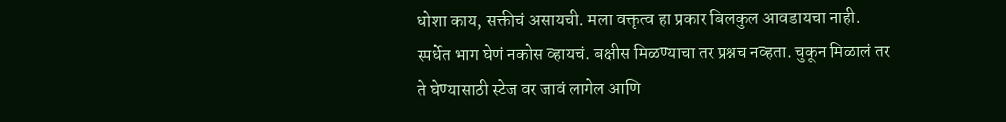धोशा काय, सक्तीचं असायची. मला वक्तृत्व हा प्रकार बिलकुल आवडायचा नाही. स्पर्धेत भाग घेणं नकोस व्हायचं. बक्षीस मिळण्याचा तर प्रश्नच नव्हता. चुकून मिळालं तर ते घेण्यासाठी स्टेज वर जावं लागेल आणि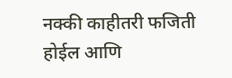नक्की काहीतरी फजिती होईल आणि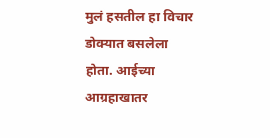मुलं हसतील हा विचार डोक्यात बसलेला होता. आईच्या आग्रहाखातर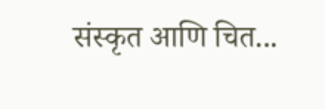संस्कृत आणि चित...